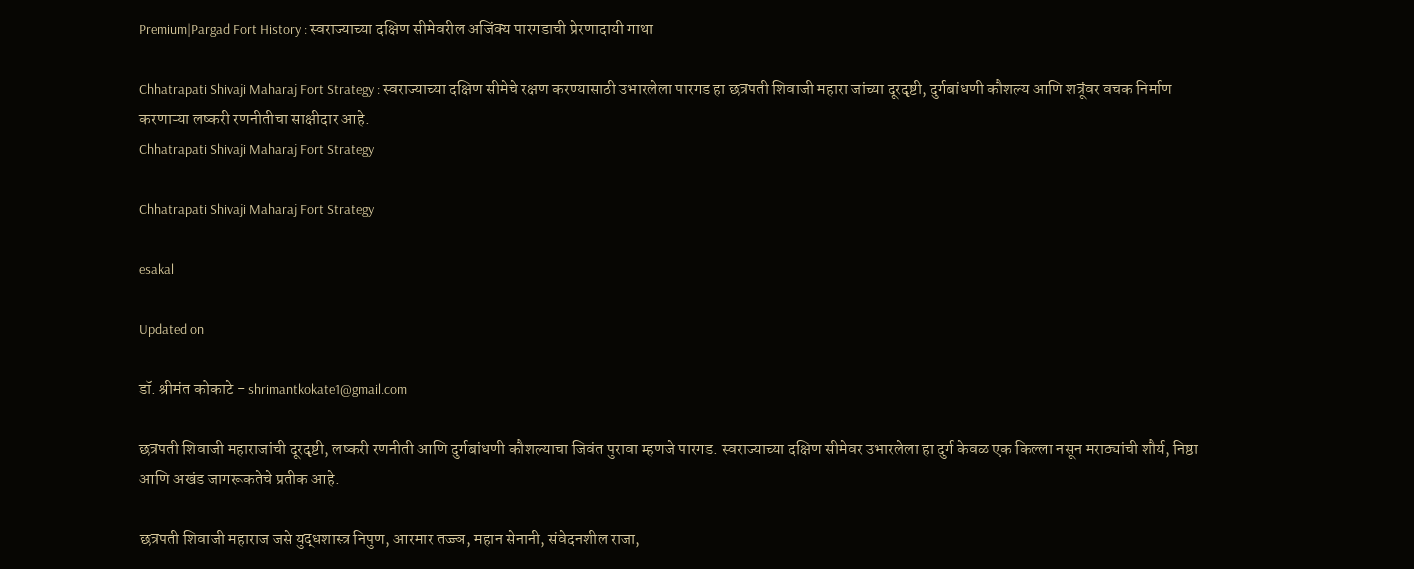Premium|Pargad Fort History : स्वराज्याच्या दक्षिण सीमेवरील अजिंक्य पारगडाची प्रेरणादायी गाथा

Chhatrapati Shivaji Maharaj Fort Strategy : स्वराज्याच्या दक्षिण सीमेचे रक्षण करण्यासाठी उभारलेला पारगड हा छत्रपती शिवाजी महारा जांच्या दूरदृष्टी, दुर्गबांधणी कौशल्य आणि शत्रूंवर वचक निर्माण करणाऱ्या लष्करी रणनीतीचा साक्षीदार आहे.
Chhatrapati Shivaji Maharaj Fort Strategy

Chhatrapati Shivaji Maharaj Fort Strategy

esakal

Updated on

डॉ. श्रीमंत कोकाटे - shrimantkokate1@gmail.com

छत्रपती शिवाजी महाराजांची दूरदृष्टी, लष्करी रणनीती आणि दुर्गबांधणी कौशल्याचा जिवंत पुरावा म्हणजे पारगड. स्वराज्याच्या दक्षिण सीमेवर उभारलेला हा दुर्ग केवळ एक किल्ला नसून मराठ्यांची शौर्य, निष्ठा आणि अखंड जागरूकतेचे प्रतीक आहे.

छत्रपती शिवाजी महाराज जसे युद्धशास्त्र निपुण, आरमार तज्ज्ञ, महान सेनानी, संवेदनशील राजा,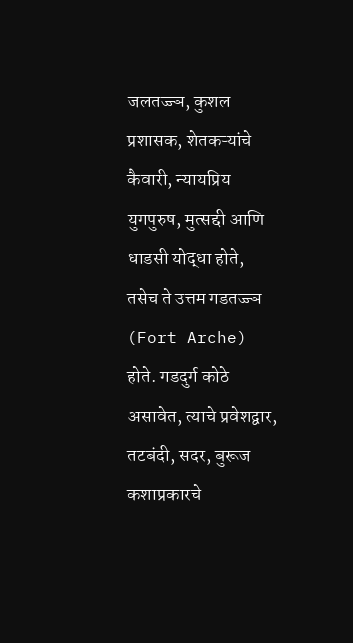जलतज्ज्ञ, कुशल प्रशासक, शेतकऱ्यांचे कैवारी, न्यायप्रिय युगपुरुष, मुत्सद्दी आणि धाडसी योद्धा होते, तसेच ते उत्तम गडतज्ज्ञ (Fort Arche) होते. गडदुर्ग कोठे असावेत, त्याचे प्रवेशद्वार, तटबंदी, सदर, बुरूज कशाप्रकारचे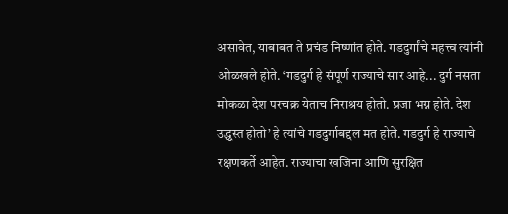असावेत, याबाबत ते प्रचंड निष्णांत होते. गडदुर्गांचे महत्त्व त्यांनी ओळखले होते. ‘गडदुर्ग हे संपूर्ण राज्याचे सार आहे... दुर्ग नसता मोकळा देश परचक्र येताच निराश्रय होतो. प्रजा भग्न होते. देश उद्ध्वस्त होतो’ हे त्यांचे गडदुर्गाबद्दल मत होते. गडदुर्ग हे राज्याचे रक्षणकर्ते आहेत. राज्याचा खजिना आणि सुरक्षित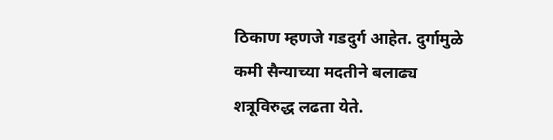ठिकाण म्हणजे गडदुर्ग आहेत. दुर्गामुळे कमी सैन्याच्या मदतीने बलाढ्य शत्रूविरुद्ध लढता येते.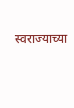स्वराज्याच्या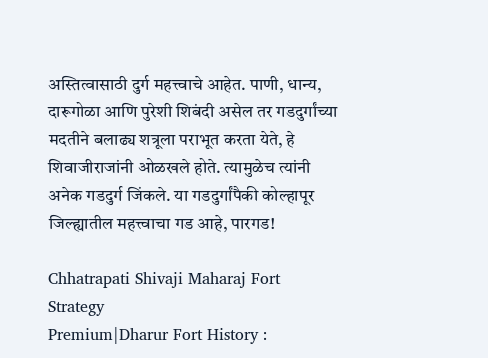अस्तित्वासाठी दुर्ग महत्त्वाचे आहेत. पाणी, धान्य, दारूगोळा आणि पुरेशी शिबंदी असेल तर गडदुर्गांच्या मदतीने बलाढ्य शत्रूला पराभूत करता येते, हे शिवाजीराजांनी ओळखले होते. त्यामुळेच त्यांनी अनेक गडदुर्ग जिंकले. या गडदुर्गांपैकी कोल्हापूर जिल्ह्यातील महत्त्वाचा गड आहे, पारगड!

Chhatrapati Shivaji Maharaj Fort Strategy
Premium|Dharur Fort History :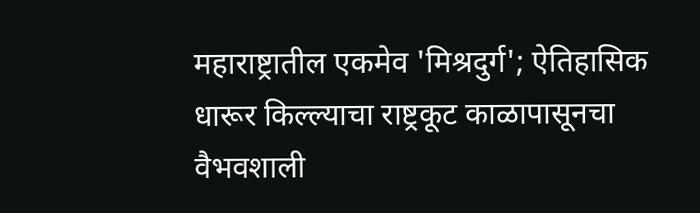महाराष्ट्रातील एकमेव 'मिश्रदुर्ग'; ऐतिहासिक धारूर किल्ल्याचा राष्ट्रकूट काळापासूनचा वैभवशाली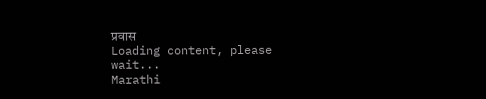प्रवास
Loading content, please wait...
Marathi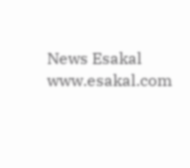News Esakal
www.esakal.com